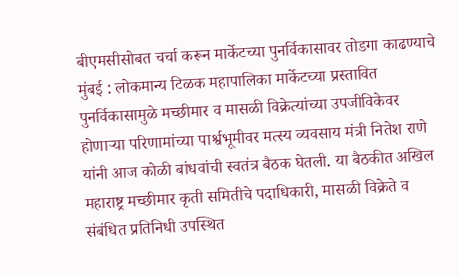बीएमसीसोबत चर्चा करून मार्केटच्या पुनर्विकासावर तोडगा काढण्याचे
मुंबई : लोकमान्य टिळक महापालिका मार्केटच्या प्रस्तावित पुनर्विकासामुळे मच्छीमार व मासळी विक्रेत्यांच्या उपजीविकेवर होणाऱ्या परिणामांच्या पार्श्वभूमीवर मत्स्य व्यवसाय मंत्री नितेश राणे यांनी आज कोळी बांधवांची स्वतंत्र बैठक घेतली. या बैठकीत अखिल महाराष्ट्र मच्छीमार कृती समितीचे पदाधिकारी, मासळी विक्रेते व संबंधित प्रतिनिधी उपस्थित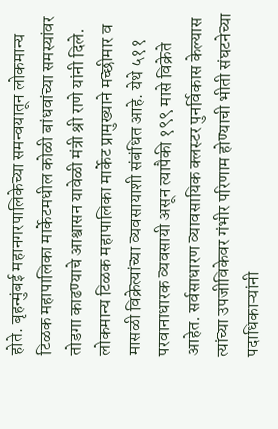होते. बृहन्मुंबई महानगरपालिकेच्या समन्वयातून लोकमान्य टिळक महापालिका मार्केटमधील कोळी बांधवांच्या समस्यांवर तोडगा काढण्याचे आश्वासन यावेळी मंत्री श्री राणे यांनी दिले.
लोकमान्य टिळक महापालिका मार्केट प्रामुख्याने मच्छीमार व मासळी विक्रेत्यांच्या व्यवसायाशी संबंधित आहे. येथे ५११ परवानाधारक व्यवसायी असून त्यापैकी १९९ मासे विक्रेते आहेत. सर्वसाधारण व्यावसायिक क्लस्टर पुनर्विकास केल्यास त्यांच्या उपजीविकेवर गंभीर परिणाम होण्याची भीती संघटनेच्या पदाधिकाऱ्यांनी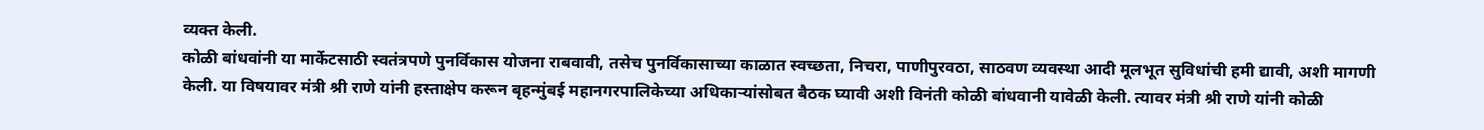व्यक्त केली.
कोळी बांधवांनी या मार्केटसाठी स्वतंत्रपणे पुनर्विकास योजना राबवावी, तसेच पुनर्विकासाच्या काळात स्वच्छता, निचरा, पाणीपुरवठा, साठवण व्यवस्था आदी मूलभूत सुविधांची हमी द्यावी, अशी मागणी केली. या विषयावर मंत्री श्री राणे यांनी हस्ताक्षेप करून बृहन्मुंबई महानगरपालिकेच्या अधिकाऱ्यांसोबत बैठक घ्यावी अशी विनंती कोळी बांधवानी यावेळी केली. त्यावर मंत्री श्री राणे यांनी कोळी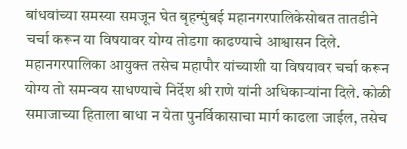बांधवांच्या समस्या समजून घेत बृहन्मुंबई महानगरपालिकेसोबत तातडीने चर्चा करून या विषयावर योग्य तोडगा काढण्याचे आश्वासन दिले. महानगरपालिका आयुक्त तसेच महापौर यांच्याशी या विषयावर चर्चा करून योग्य तो समन्वय साधण्याचे निर्देश श्री राणे यांनी अधिकाऱ्यांना दिले. कोळी समाजाच्या हिताला बाधा न येता पुनर्विकासाचा मार्ग काढला जाईल, तसेच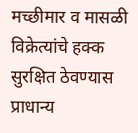मच्छीमार व मासळी विक्रेत्यांचे हक्क सुरक्षित ठेवण्यास प्राधान्य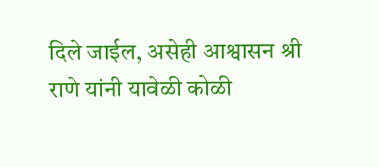दिले जाईल, असेही आश्वासन श्री राणे यांनी यावेळी कोळी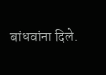बांधवांना दिले.